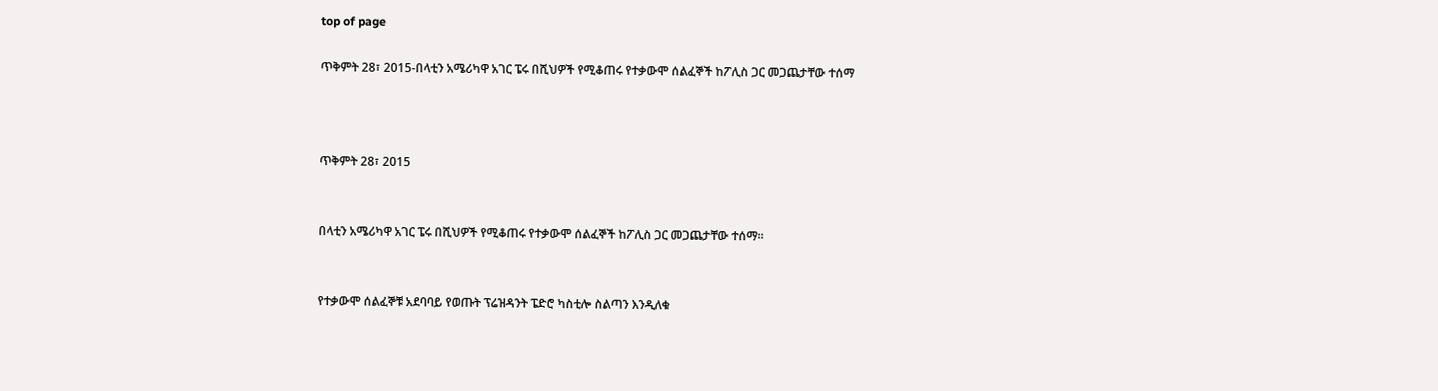top of page

ጥቅምት 28፣ 2015-በላቲን አሜሪካዋ አገር ፔሩ በሺህዎች የሚቆጠሩ የተቃውሞ ሰልፈኞች ከፖሊስ ጋር መጋጨታቸው ተሰማ



ጥቅምት 28፣ 2015


በላቲን አሜሪካዋ አገር ፔሩ በሺህዎች የሚቆጠሩ የተቃውሞ ሰልፈኞች ከፖሊስ ጋር መጋጨታቸው ተሰማ፡፡


የተቃውሞ ሰልፈኞቹ አደባባይ የወጡት ፕሬዝዳንት ፔድሮ ካስቲሎ ስልጣን እንዲለቁ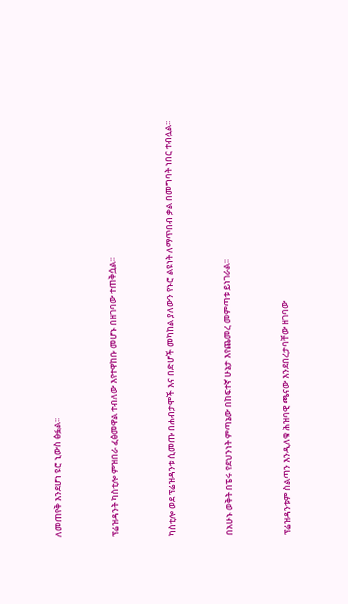ለመጠየቅ እንደሆነ ዩሮ ኒውስ ፅፏል፡፡


ፕሬዝዳንት ካስቲሎ ምዝበራ ፈፅመዋል ተብለው እየተዋከቡ መሆኑ በዘገባው ተጠቅሷል፡፡


ካስቲሎ ወደ ፕሬዝዳንቱ ሲመጡ በሐብታሞች እና በድሆች መካከል ያለውን የኑሮ ልዩነት ለማጥበብ ቃል በመግባት ነበር ተብሏል፡፡


በአሁኑ ወቅት በፔሩ የደህንነት ምጣኔው በከፍተኛ ሁኔታ እየጨመረ መምጣቱ ይነገራል፡፡


ፕሬዝዳንቱም ስልጣን እንዲለቁ ሕዝባዊ ጫናው እንደበረታባቸው ዘገባው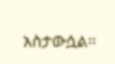አስታውሷል፡፡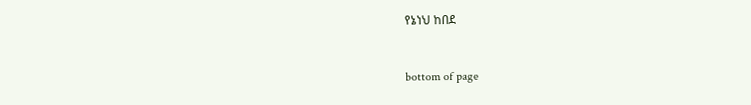የኔነህ ከበደ


bottom of page